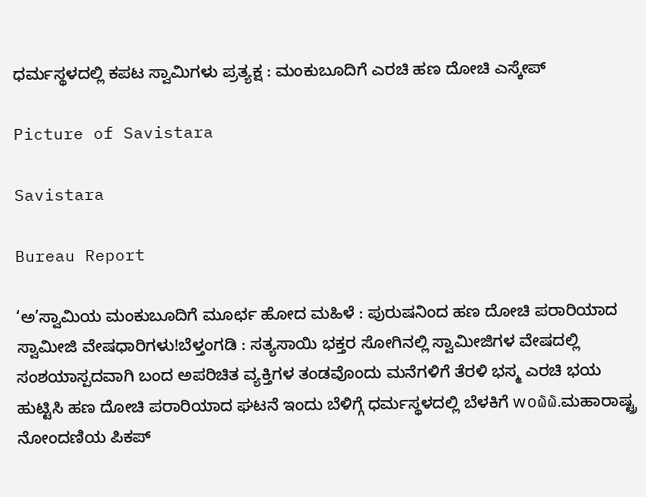ಧರ್ಮಸ್ಥಳದಲ್ಲಿ ಕಪಟ ಸ್ವಾಮಿಗಳು ಪ್ರತ್ಯಕ್ಷ : ಮಂಕುಬೂದಿಗೆ ಎರಚಿ ಹಣ ದೋಚಿ ಎಸ್ಕೇಪ್

Picture of Savistara

Savistara

Bureau Report

‘ಅ’ಸ್ವಾಮಿಯ ಮಂಕುಬೂದಿಗೆ ಮೂರ್ಛ ಹೋದ ಮಹಿಳೆ : ಪುರುಷನಿಂದ ಹಣ ದೋಚಿ ಪರಾರಿಯಾದ ಸ್ವಾಮೀಜಿ ವೇಷಧಾರಿಗಳು!ಬೆಳ್ತಂಗಡಿ : ಸತ್ಯಸಾಯಿ ಭಕ್ತರ ಸೋಗಿನಲ್ಲಿ ಸ್ವಾಮೀಜಿಗಳ ವೇಷದಲ್ಲಿ ಸಂಶಯಾಸ್ಪದವಾಗಿ ಬಂದ ಅಪರಿಚಿತ ವ್ಯಕ್ತಿಗಳ ತಂಡವೊಂದು ಮನೆಗಳಿಗೆ ತೆರಳಿ ಭಸ್ಮ ಎರಚಿ ಭಯ ಹುಟ್ಟಿಸಿ ಹಣ ದೋಚಿ ಪರಾರಿಯಾದ ಘಟನೆ ಇಂದು ಬೆಳಿಗ್ಗೆ ಧರ್ಮಸ್ಥಳದಲ್ಲಿ ಬೆಳಕಿಗೆ w໐໖໖.ಮಹಾರಾಷ್ಟ್ರ ನೋಂದಣಿಯ ಪಿಕಪ್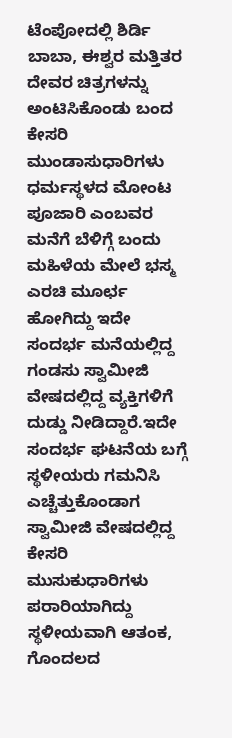ಟೆಂಪೋದಲ್ಲಿ ಶಿರ್ಡಿ ಬಾಬಾ, ಈಶ್ವರ ಮತ್ತಿತರ ದೇವರ ಚಿತ್ರಗಳನ್ನು ಅಂಟಿಸಿಕೊಂಡು ಬಂದ ಕೇಸರಿ ಮುಂಡಾಸುಧಾರಿಗಳು ಧರ್ಮಸ್ಥಳದ ಮೋಂಟ ಪೂಜಾರಿ ಎಂಬವರ ಮನೆಗೆ ಬೆಳಿಗ್ಗೆ ಬಂದು ಮಹಿಳೆಯ ಮೇಲೆ ಭಸ್ಮ ಎರಚಿ ಮೂರ್ಛ ಹೋಗಿದ್ದು ಇದೇ ಸಂದರ್ಭ ಮನೆಯಲ್ಲಿದ್ದ ಗಂಡಸು ಸ್ವಾಮೀಜಿ ವೇಷದಲ್ಲಿದ್ದ ವ್ಯಕ್ತಿಗಳಿಗೆ ದುಡ್ಡು ನೀಡಿದ್ದಾರೆ.ಇದೇ ಸಂದರ್ಭ ಘಟನೆಯ ಬಗ್ಗೆ ಸ್ಥಳೀಯರು ಗಮನಿಸಿ ಎಚ್ಚೆತ್ತುಕೊಂಡಾಗ ಸ್ವಾಮೀಜಿ ವೇಷದಲ್ಲಿದ್ದ ಕೇಸರಿ ಮುಸುಕುಧಾರಿಗಳು ಪರಾರಿಯಾಗಿದ್ದು ಸ್ಥಳೀಯವಾಗಿ ಆತಂಕ, ಗೊಂದಲದ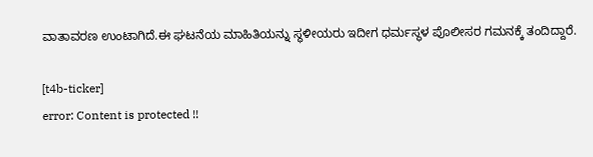ವಾತಾವರಣ ಉಂಟಾಗಿದೆ.ಈ ಘಟನೆಯ ಮಾಹಿತಿಯನ್ನು ಸ್ಥಳೀಯರು ಇದೀಗ ಧರ್ಮಸ್ಥಳ ಪೊಲೀಸರ ಗಮನಕ್ಕೆ ತಂದಿದ್ದಾರೆ.

[t4b-ticker]
error: Content is protected !!